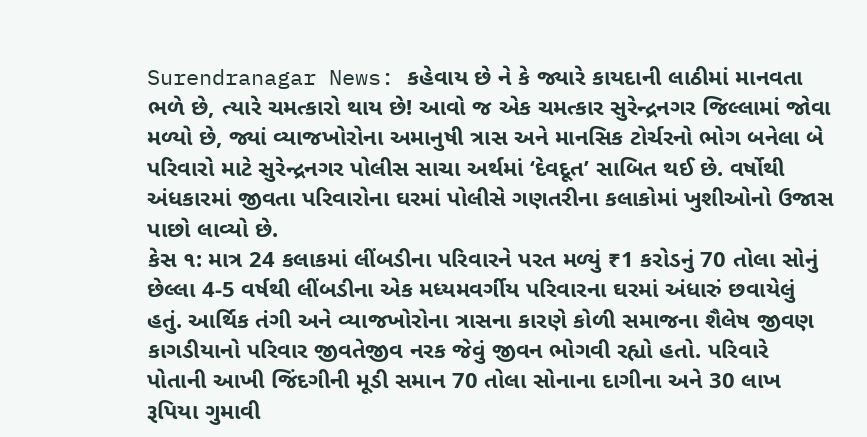Surendranagar News: કહેવાય છે ને કે જ્યારે કાયદાની લાઠીમાં માનવતા ભળે છે, ત્યારે ચમત્કારો થાય છે! આવો જ એક ચમત્કાર સુરેન્દ્રનગર જિલ્લામાં જોવા મળ્યો છે, જ્યાં વ્યાજખોરોના અમાનુષી ત્રાસ અને માનસિક ટોર્ચરનો ભોગ બનેલા બે પરિવારો માટે સુરેન્દ્રનગર પોલીસ સાચા અર્થમાં ‘દેવદૂત’ સાબિત થઈ છે. વર્ષોથી અંધકારમાં જીવતા પરિવારોના ઘરમાં પોલીસે ગણતરીના કલાકોમાં ખુશીઓનો ઉજાસ પાછો લાવ્યો છે.
કેસ ૧: માત્ર 24 કલાકમાં લીંબડીના પરિવારને પરત મળ્યું ₹1 કરોડનું 70 તોલા સોનું
છેલ્લા 4-5 વર્ષથી લીંબડીના એક મધ્યમવર્ગીય પરિવારના ઘરમાં અંધારું છવાયેલું હતું. આર્થિક તંગી અને વ્યાજખોરોના ત્રાસના કારણે કોળી સમાજના શૈલેષ જીવણ કાગડીયાનો પરિવાર જીવતેજીવ નરક જેવું જીવન ભોગવી રહ્યો હતો. પરિવારે પોતાની આખી જિંદગીની મૂડી સમાન 70 તોલા સોનાના દાગીના અને 30 લાખ રૂપિયા ગુમાવી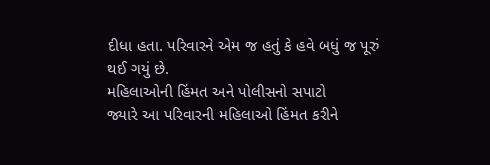દીધા હતા. પરિવારને એમ જ હતું કે હવે બધું જ પૂરું થઈ ગયું છે.
મહિલાઓની હિંમત અને પોલીસનો સપાટો
જ્યારે આ પરિવારની મહિલાઓ હિંમત કરીને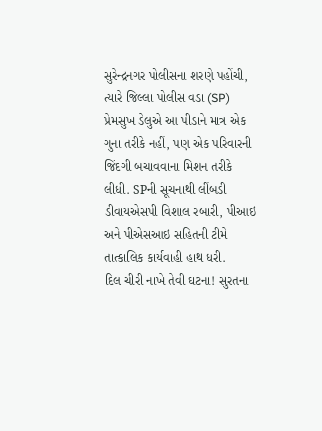સુરેન્દ્રનગર પોલીસના શરણે પહોંચી, ત્યારે જિલ્લા પોલીસ વડા (SP) પ્રેમસુખ ડેલુએ આ પીડાને માત્ર એક ગુના તરીકે નહીં, પણ એક પરિવારની જિંદગી બચાવવાના મિશન તરીકે લીધી. SPની સૂચનાથી લીંબડી ડીવાયએસપી વિશાલ રબારી, પીઆઇ અને પીએસઆઇ સહિતની ટીમે તાત્કાલિક કાર્યવાહી હાથ ધરી.
દિલ ચીરી નાખે તેવી ઘટના! સુરતના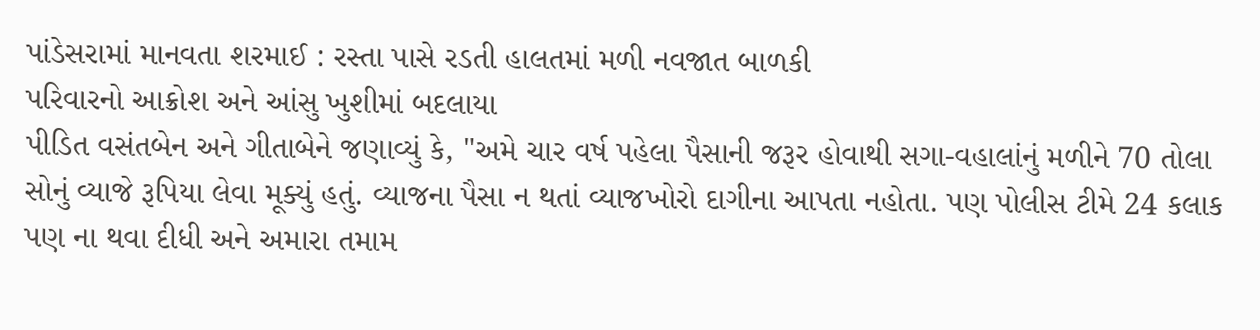પાંડેસરામાં માનવતા શરમાઈ : રસ્તા પાસે રડતી હાલતમાં મળી નવજાત બાળકી
પરિવારનો આક્રોશ અને આંસુ ખુશીમાં બદલાયા
પીડિત વસંતબેન અને ગીતાબેને જણાવ્યું કે, "અમે ચાર વર્ષ પહેલા પૈસાની જરૂર હોવાથી સગા-વહાલાંનું મળીને 70 તોલા સોનું વ્યાજે રૂપિયા લેવા મૂક્યું હતું. વ્યાજના પૈસા ન થતાં વ્યાજખોરો દાગીના આપતા નહોતા. પણ પોલીસ ટીમે 24 કલાક પણ ના થવા દીધી અને અમારા તમામ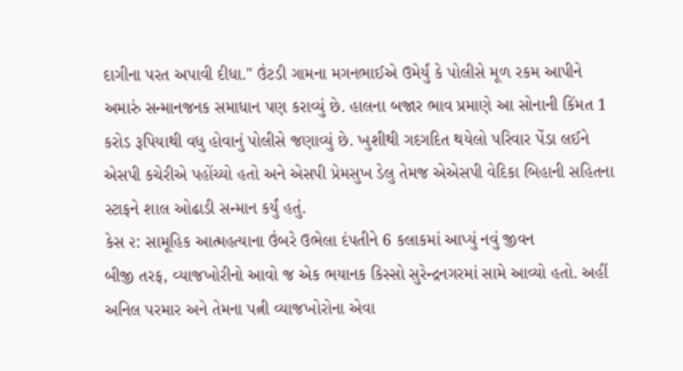દાગીના પરત અપાવી દીધા." ઉંટડી ગામના મગનભાઈએ ઉમેર્યું કે પોલીસે મૂળ રકમ આપીને અમારું સન્માનજનક સમાધાન પણ કરાવ્યું છે. હાલના બજાર ભાવ પ્રમાણે આ સોનાની કિંમત 1 કરોડ રૂપિયાથી વધુ હોવાનું પોલીસે જણાવ્યું છે. ખુશીથી ગદગદિત થયેલો પરિવાર પેંડા લઈને એસપી કચેરીએ પહોંચ્યો હતો અને એસપી પ્રેમસુખ ડેલુ તેમજ એએસપી વેદિકા બિહાની સહિતના સ્ટાફને શાલ ઓઢાડી સન્માન કર્યું હતું.
કેસ ૨: સામૂહિક આત્મહત્યાના ઉંબરે ઉભેલા દંપતીને 6 કલાકમાં આપ્યું નવું જીવન
બીજી તરફ, વ્યાજખોરીનો આવો જ એક ભયાનક કિસ્સો સુરેન્દ્રનગરમાં સામે આવ્યો હતો. અહીં અનિલ પરમાર અને તેમના પત્ની વ્યાજખોરોના એવા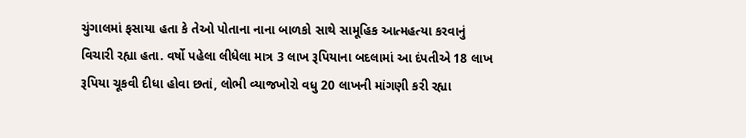ચુંગાલમાં ફસાયા હતા કે તેઓ પોતાના નાના બાળકો સાથે સામૂહિક આત્મહત્યા કરવાનું વિચારી રહ્યા હતા. વર્ષો પહેલા લીધેલા માત્ર 3 લાખ રૂપિયાના બદલામાં આ દંપતીએ 18 લાખ રૂપિયા ચૂકવી દીધા હોવા છતાં, લોભી વ્યાજખોરો વધુ 20 લાખની માંગણી કરી રહ્યા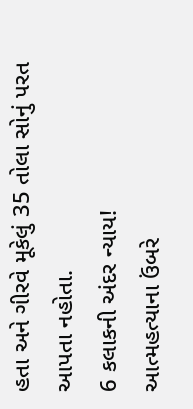હતા અને ગીરવે મૂકેલું 35 તોલા સોનું પરત આપતા નહોતા.
6 કલાકની અંદર ન્યાય!
આત્મહત્યાના ઉંબરે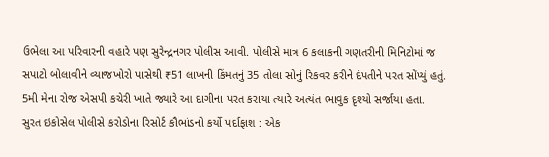ઉભેલા આ પરિવારની વહારે પણ સુરેન્દ્રનગર પોલીસ આવી. પોલીસે માત્ર 6 કલાકની ગણતરીની મિનિટોમાં જ સપાટો બોલાવીને વ્યાજખોરો પાસેથી ₹51 લાખની કિંમતનું 35 તોલા સોનું રિકવર કરીને દંપતીને પરત સોંપ્યું હતું. 5મી મેના રોજ એસપી કચેરી ખાતે જ્યારે આ દાગીના પરત કરાયા ત્યારે અત્યંત ભાવુક દૃશ્યો સર્જાયા હતા.
સુરત ઇકોસેલ પોલીસે કરોડોના રિસોર્ટ કૌભાંડનો કર્યો પર્દાફાશ : એક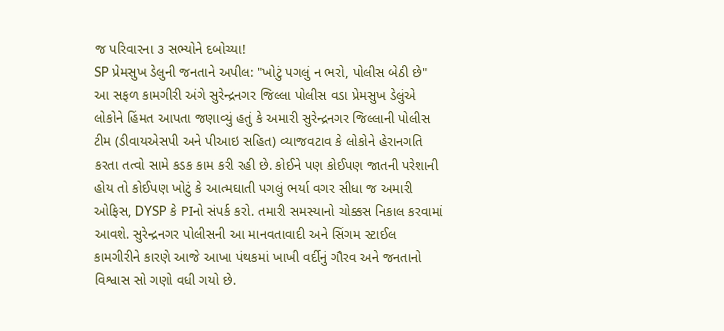જ પરિવારના ૩ સભ્યોને દબોચ્યા!
SP પ્રેમસુખ ડેલુની જનતાને અપીલ: "ખોટું પગલું ન ભરો, પોલીસ બેઠી છે"
આ સફળ કામગીરી અંગે સુરેન્દ્રનગર જિલ્લા પોલીસ વડા પ્રેમસુખ ડેલુંએ લોકોને હિંમત આપતા જણાવ્યું હતું કે અમારી સુરેન્દ્રનગર જિલ્લાની પોલીસ ટીમ (ડીવાયએસપી અને પીઆઇ સહિત) વ્યાજવટાવ કે લોકોને હેરાનગતિ કરતા તત્વો સામે કડક કામ કરી રહી છે. કોઈને પણ કોઈપણ જાતની પરેશાની હોય તો કોઈપણ ખોટું કે આત્મઘાતી પગલું ભર્યા વગર સીધા જ અમારી ઓફિસ, DYSP કે PIનો સંપર્ક કરો. તમારી સમસ્યાનો ચોક્કસ નિકાલ કરવામાં આવશે. સુરેન્દ્રનગર પોલીસની આ માનવતાવાદી અને સિંગમ સ્ટાઈલ કામગીરીને કારણે આજે આખા પંથકમાં ખાખી વર્દીનું ગૌરવ અને જનતાનો વિશ્વાસ સો ગણો વધી ગયો છે.